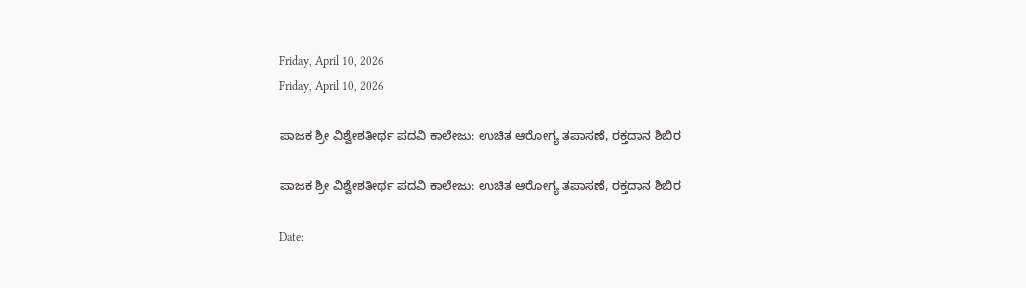Friday, April 10, 2026
Friday, April 10, 2026

ಪಾಜಕ ಶ್ರೀ ವಿಶ್ವೇಶತೀರ್ಥ ಪದವಿ ಕಾಲೇಜು: ಉಚಿತ ಆರೋಗ್ಯ ತಪಾಸಣೆ, ರಕ್ತದಾನ ಶಿಬಿರ

ಪಾಜಕ ಶ್ರೀ ವಿಶ್ವೇಶತೀರ್ಥ ಪದವಿ ಕಾಲೇಜು: ಉಚಿತ ಆರೋಗ್ಯ ತಪಾಸಣೆ, ರಕ್ತದಾನ ಶಿಬಿರ

Date: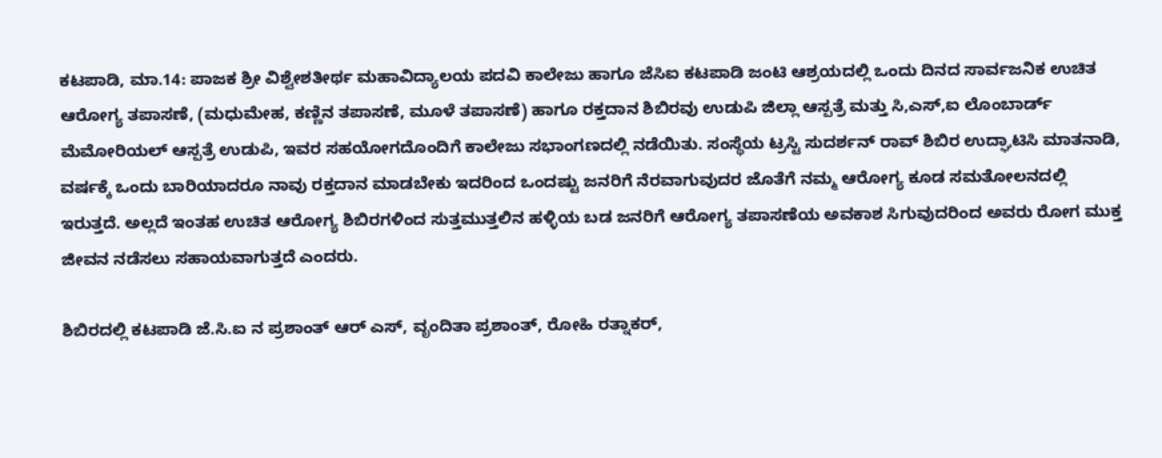ಕಟಪಾಡಿ, ಮಾ.14: ಪಾಜಕ ಶ್ರೀ ವಿಶ್ವೇಶತೀರ್ಥ ಮಹಾವಿದ್ಯಾಲಯ ಪದವಿ ಕಾಲೇಜು ಹಾಗೂ ಜೆಸಿಐ ಕಟಪಾಡಿ ಜಂಟಿ ಆಶ್ರಯದಲ್ಲಿ ಒಂದು ದಿನದ ಸಾರ್ವಜನಿಕ ಉಚಿತ ಆರೋಗ್ಯ ತಪಾಸಣೆ, (ಮಧುಮೇಹ, ಕಣ್ಣಿನ ತಪಾಸಣೆ, ಮೂಳೆ ತಪಾಸಣೆ) ಹಾಗೂ ರಕ್ತದಾನ ಶಿಬಿರವು ಉಡುಪಿ ಜಿಲ್ಲಾ ಆಸ್ಪತ್ರೆ ಮತ್ತು ಸಿ,ಎಸ್,ಐ ಲೊಂಬಾರ್ಡ್ ಮೆಮೋರಿಯಲ್ ಆಸ್ಪತ್ರೆ ಉಡುಪಿ, ಇವರ ಸಹಯೋಗದೊಂದಿಗೆ ಕಾಲೇಜು ಸಭಾಂಗಣದಲ್ಲಿ ನಡೆಯಿತು. ಸಂಸ್ಥೆಯ ಟ್ರಸ್ಟಿ ಸುದರ್ಶನ್ ರಾವ್ ಶಿಬಿರ ಉದ್ಘಾಟಿಸಿ ಮಾತನಾಡಿ, ವರ್ಷಕ್ಕೆ ಒಂದು ಬಾರಿಯಾದರೂ ನಾವು ರಕ್ತದಾನ ಮಾಡಬೇಕು ಇದರಿಂದ ಒಂದಷ್ಟು ಜನರಿಗೆ ನೆರವಾಗುವುದರ ಜೊತೆಗೆ ನಮ್ಮ ಆರೋಗ್ಯ ಕೂಡ ಸಮತೋಲನದಲ್ಲಿ ಇರುತ್ತದೆ. ಅಲ್ಲದೆ ಇಂತಹ ಉಚಿತ ಆರೋಗ್ಯ ಶಿಬಿರಗಳಿಂದ ಸುತ್ತಮುತ್ತಲಿನ ಹಳ್ಳಿಯ ಬಡ ಜನರಿಗೆ ಆರೋಗ್ಯ ತಪಾಸಣೆಯ ಅವಕಾಶ ಸಿಗುವುದರಿಂದ ಅವರು ರೋಗ ಮುಕ್ತ ಜೀವನ ನಡೆಸಲು ಸಹಾಯವಾಗುತ್ತದೆ ಎಂದರು.

ಶಿಬಿರದಲ್ಲಿ ಕಟಪಾಡಿ ಜೆ.ಸಿ.ಐ ನ ಪ್ರಶಾಂತ್ ಆರ್ ಎಸ್, ವೃಂದಿತಾ ಪ್ರಶಾಂತ್, ರೋಹಿ ರತ್ನಾಕರ್,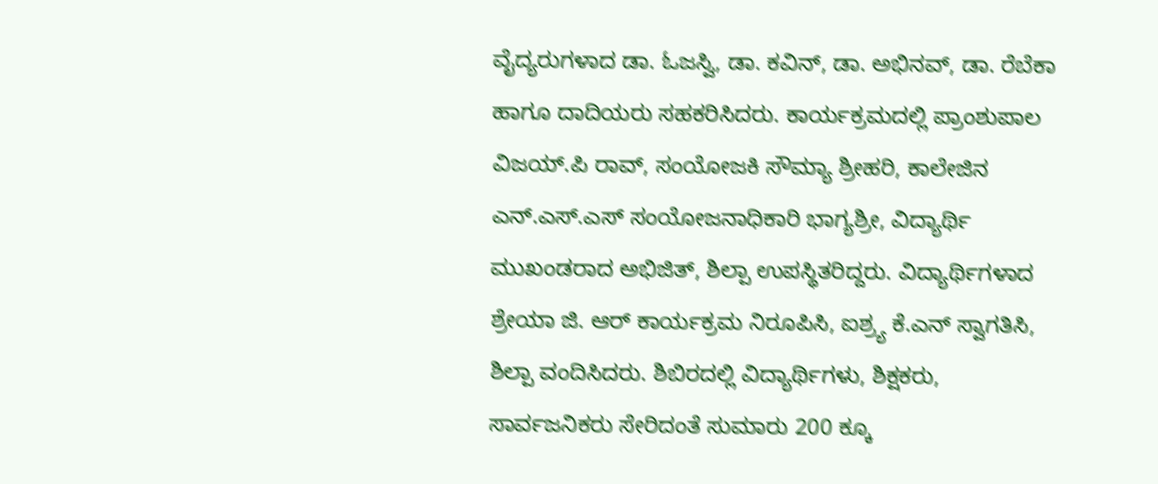ವೈದ್ಯರುಗಳಾದ ಡಾ. ಓಜಸ್ವಿ, ಡಾ. ಕವಿನ್, ಡಾ. ಅಭಿನವ್, ಡಾ. ರೆಬೆಕಾ ಹಾಗೂ ದಾದಿಯರು ಸಹಕರಿಸಿದರು. ಕಾರ್ಯಕ್ರಮದಲ್ಲಿ ಪ್ರಾಂಶುಪಾಲ ವಿಜಯ್.ಪಿ ರಾವ್, ಸಂಯೋಜಕಿ ಸೌಮ್ಯಾ ಶ್ರೀಹರಿ, ಕಾಲೇಜಿನ ಎನ್.ಎಸ್.ಎಸ್ ಸಂಯೋಜನಾಧಿಕಾರಿ ಭಾಗ್ಯಶ್ರೀ, ವಿದ್ಯಾರ್ಥಿ ಮುಖಂಡರಾದ ಅಭಿಜಿತ್, ಶಿಲ್ಪಾ ಉಪಸ್ಥಿತರಿದ್ದರು. ವಿದ್ಯಾರ್ಥಿಗಳಾದ ಶ್ರೇಯಾ ಜಿ. ಆರ್ ಕಾರ್ಯಕ್ರಮ ನಿರೂಪಿಸಿ, ಐಶ್ರ‍್ಯ ಕೆ.ಎನ್ ಸ್ವಾಗತಿಸಿ, ಶಿಲ್ಪಾ ವಂದಿಸಿದರು. ಶಿಬಿರದಲ್ಲಿ ವಿದ್ಯಾರ್ಥಿಗಳು, ಶಿಕ್ಷಕರು, ಸಾರ್ವಜನಿಕರು ಸೇರಿದಂತೆ ಸುಮಾರು 200 ಕ್ಕೂ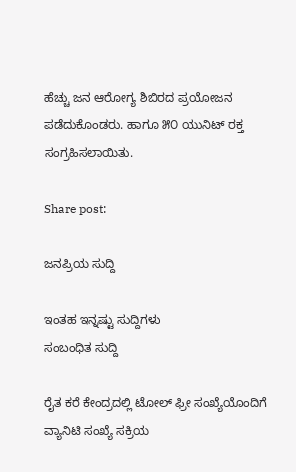ಹೆಚ್ಚು ಜನ ಆರೋಗ್ಯ ಶಿಬಿರದ ಪ್ರಯೋಜನ ಪಡೆದುಕೊಂಡರು. ಹಾಗೂ ೫೦ ಯುನಿಟ್ ರಕ್ತ ಸಂಗ್ರಹಿಸಲಾಯಿತು.

Share post:

ಜನಪ್ರಿಯ ಸುದ್ದಿ

ಇಂತಹ ಇನ್ನಷ್ಟು ಸುದ್ದಿಗಳು
ಸಂಬಂಧಿತ ಸುದ್ದಿ

ರೈತ ಕರೆ ಕೇಂದ್ರದಲ್ಲಿ ಟೋಲ್ ಫ್ರೀ ಸಂಖ್ಯೆಯೊಂದಿಗೆ ವ್ಯಾನಿಟಿ ಸಂಖ್ಯೆ ಸಕ್ರಿಯ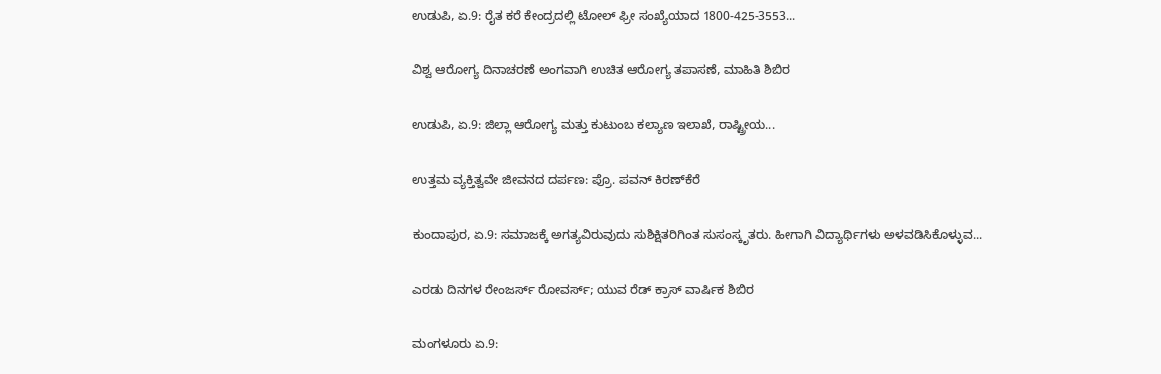ಉಡುಪಿ, ಏ.9: ರೈತ ಕರೆ ಕೇಂದ್ರದಲ್ಲಿ ಟೋಲ್ ಫ್ರೀ ಸಂಖ್ಯೆಯಾದ 1800-425-3553...

ವಿಶ್ವ ಆರೋಗ್ಯ ದಿನಾಚರಣೆ ಅಂಗವಾಗಿ ಉಚಿತ ಆರೋಗ್ಯ ತಪಾಸಣೆ, ಮಾಹಿತಿ ಶಿಬಿರ

ಉಡುಪಿ, ಏ.9: ಜಿಲ್ಲಾ ಆರೋಗ್ಯ ಮತ್ತು ಕುಟುಂಬ ಕಲ್ಯಾಣ ಇಲಾಖೆ, ರಾಷ್ಟ್ರೀಯ...

ಉತ್ತಮ ವ್ಯಕ್ತಿತ್ವವೇ ಜೀವನದ ದರ್ಪಣ: ಪ್ರೊ. ಪವನ್ ಕಿರಣ್‌ಕೆರೆ

ಕುಂದಾಪುರ, ಏ.9: ಸಮಾಜಕ್ಕೆ ಅಗತ್ಯವಿರುವುದು ಸುಶಿಕ್ಷಿತರಿಗಿಂತ ಸುಸಂಸ್ಕೃತರು. ಹೀಗಾಗಿ ವಿದ್ಯಾರ್ಥಿಗಳು ಅಳವಡಿಸಿಕೊಳ್ಳುವ...

ಎರಡು ದಿನಗಳ ರೇಂಜರ್ಸ್ ರೋವರ್ಸ್; ಯುವ ರೆಡ್ ಕ್ರಾಸ್ ವಾರ್ಷಿಕ ಶಿಬಿರ

ಮಂಗಳೂರು ಏ.9: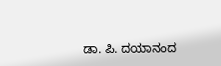ಡಾ. ಪಿ. ದಯಾನಂದ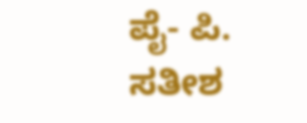ಪೈ- ಪಿ. ಸತೀಶ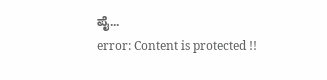ಪೈ...
error: Content is protected !!